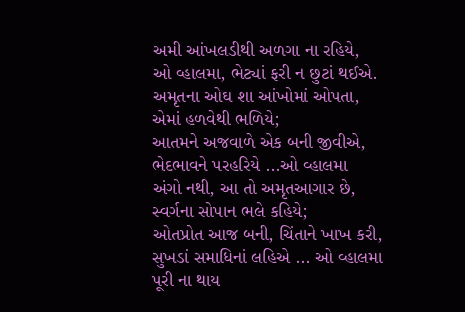અમી આંખલડીથી અળગા ના રહિયે,
ઓ વ્હાલમા, ભેટ્યાં ફરી ન છુટાં થઈએ.
અમૃતના ઓઘ શા આંખોમાં ઓપતા,
એમાં હળવેથી ભળિયે;
આતમને અજવાળે એક બની જીવીએ,
ભેદભાવને પરહરિયે ...ઓ વ્હાલમા
અંગો નથી, આ તો અમૃતઆગાર છે,
સ્વર્ગના સોપાન ભલે કહિયે;
ઓતપ્રોત આજ બની, ચિંતાને ખાખ કરી,
સુખડાં સમાધિનાં લહિએ ... ઓ વ્હાલમા
પૂરી ના થાય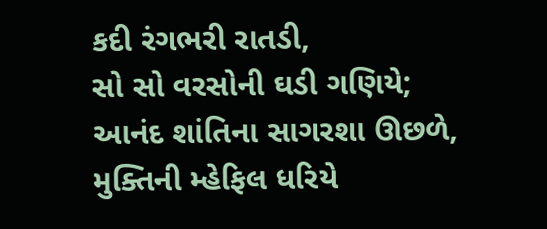કદી રંગભરી રાતડી,
સો સો વરસોની ઘડી ગણિયે;
આનંદ શાંતિના સાગરશા ઊછળે,
મુક્તિની મ્હેફિલ ધરિયે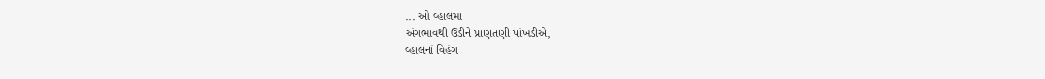... ઓ વ્હાલમા
અંગભાવથી ઉડીને પ્રાણતણી પાંખડીએ,
વ્હાલનાં વિહંગ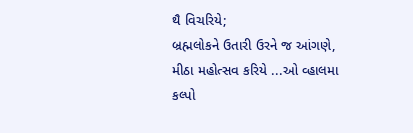થૈ વિચરિયે;
બ્રહ્મલોકને ઉતારી ઉરને જ આંગણે,
મીઠા મહોત્સવ કરિયે ...ઓ વ્હાલમા
કલ્પો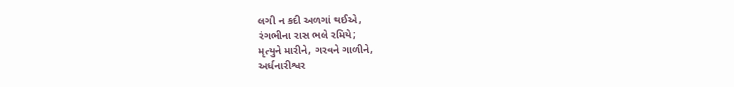લગી ન કદી અળગાં થઈએ,
રંગભીના રાસ ભલે રમિયે;
મૃત્યુને મારીને, ગરવને ગાળીને,
અર્ધનારીશ્વર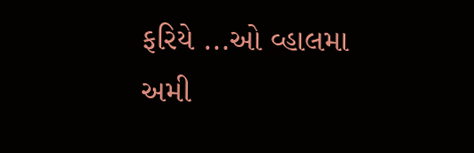ફરિયે ...ઓ વ્હાલમા
અમી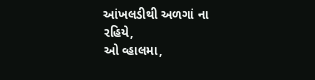આંખલડીથી અળગાં ના રહિયે,
ઓ વ્હાલમા,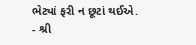ભેટ્યાં ફરી ન છૂટાં થઈએ.
- શ્રી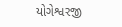યોગેશ્વરજી